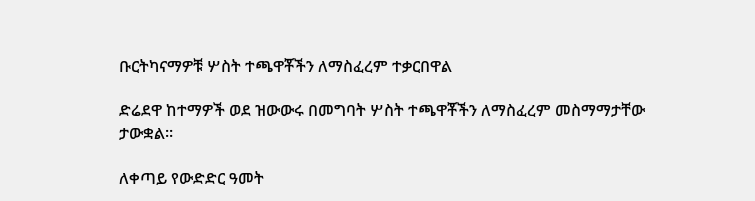ቡርትካናማዎቹ ሦስት ተጫዋቾችን ለማስፈረም ተቃርበዋል

ድሬደዋ ከተማዎች ወደ ዝውውሩ በመግባት ሦስት ተጫዋቾችን ለማስፈረም መስማማታቸው ታውቋል።

ለቀጣይ የውድድር ዓመት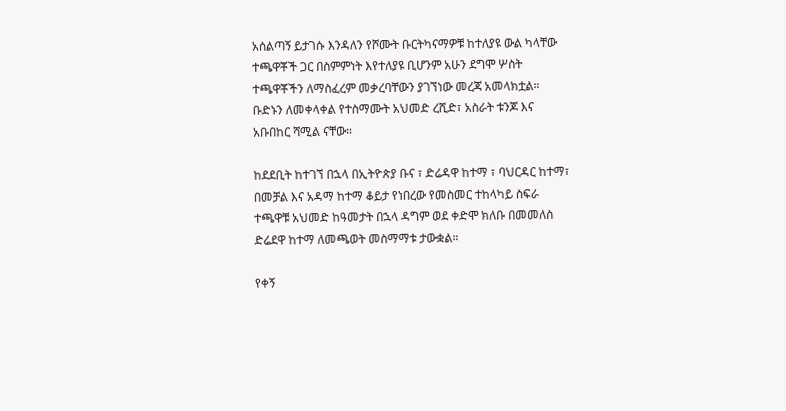አሰልጣኝ ይታገሱ እንዳለን የሾሙት ቡርትካናማዎቹ ከተለያዩ ውል ካላቸው ተጫዋቾች ጋር በስምምነት እየተለያዩ ቢሆንም አሁን ደግሞ ሦስት ተጫዋቾችን ለማስፈረም መቃረባቸውን ያገኘነው መረጃ አመላክቷል። ቡድኑን ለመቀላቀል የተስማሙት አህመድ ረሺድ፣ አስራት ቱንጆ እና አቡበከር ሻሚል ናቸው።

ከደደቢት ከተገኘ በኋላ በኢትዮጵያ ቡና ፣ ድሬዳዋ ከተማ ፣ ባህርዳር ከተማ፣ በመቻል እና አዳማ ከተማ ቆይታ የነበረው የመስመር ተከላካይ ስፍራ ተጫዋቹ አህመድ ከዓመታት በኋላ ዳግም ወደ ቀድሞ ክለቡ በመመለስ ድሬደዋ ከተማ ለመጫወት መስማማቱ ታውቋል።

የቀኝ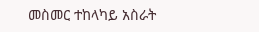መስመር ተከላካይ አስራት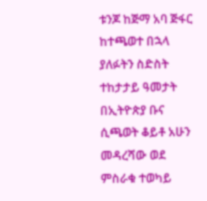ቱንጆ ከጅማ አባ ጅፋር ከተጫወተ በኋላ ያለፉትን ስድስት ተከታታይ ዓመታት በኢትዮጵያ ቡና ሲጫወት ቆይቶ አሁን መዳረሻው ወደ ምስራቁ ተወካይ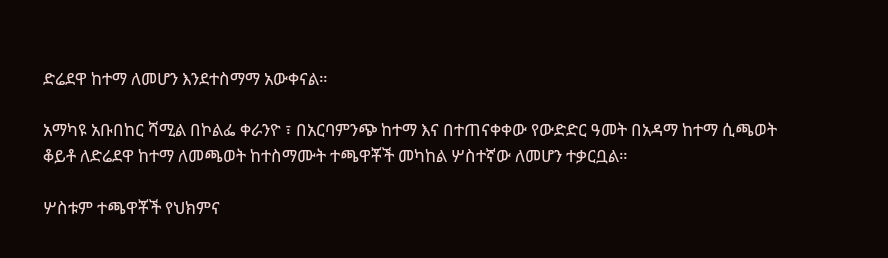ድሬደዋ ከተማ ለመሆን እንደተስማማ አውቀናል።

አማካዩ አቡበከር ሻሚል በኮልፌ ቀራንዮ ፣ በአርባምንጭ ከተማ እና በተጠናቀቀው የውድድር ዓመት በአዳማ ከተማ ሲጫወት ቆይቶ ለድሬደዋ ከተማ ለመጫወት ከተስማሙት ተጫዋቾች መካከል ሦስተኛው ለመሆን ተቃርቧል።

ሦስቱም ተጫዋቾች የህክምና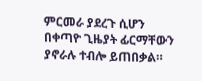ምርመራ ያደረጉ ሲሆን በቀጣዮ ጊዜያት ፊርማቸውን ያኖራሉ ተብሎ ይጠበቃል።